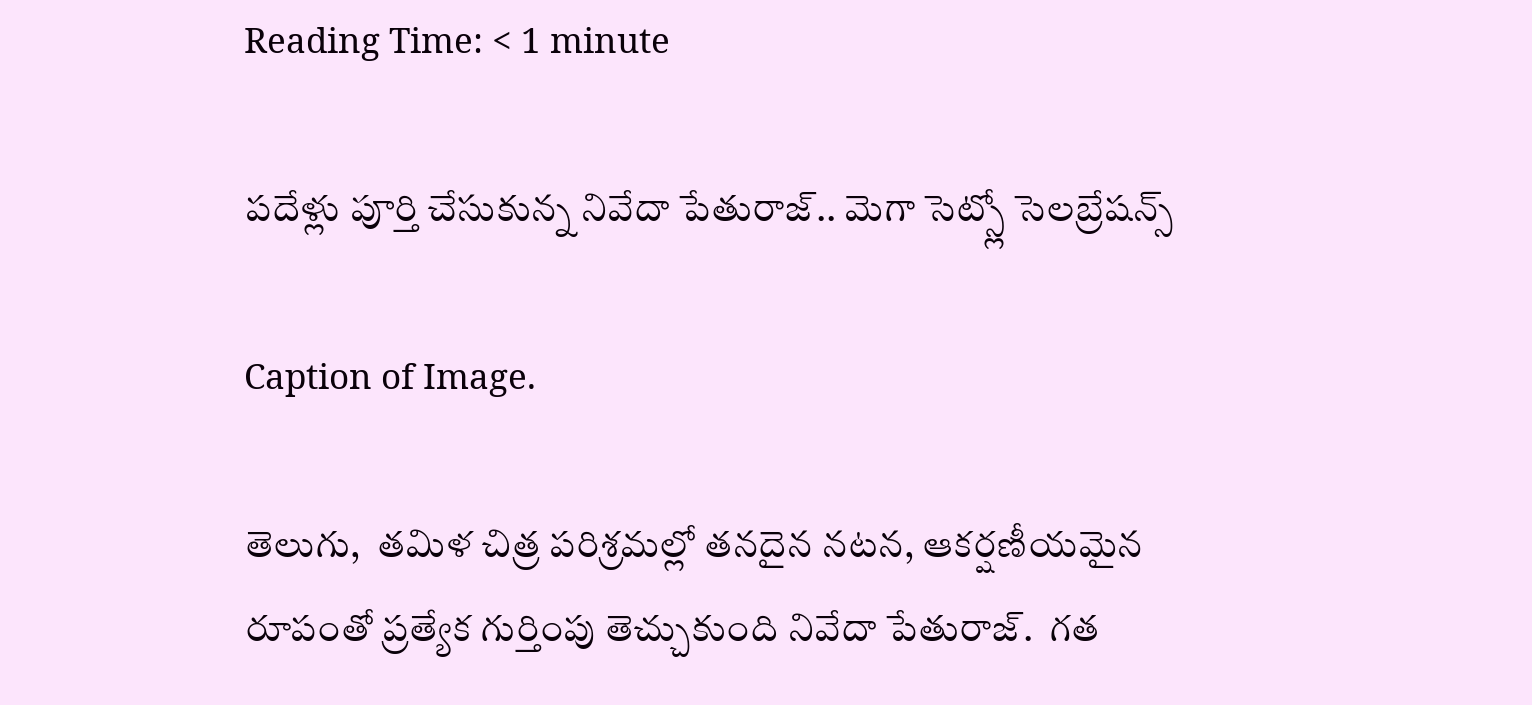Reading Time: < 1 minute

పదేళ్లు పూర్తి చేసుకున్న నివేదా పేతురాజ్.. మెగా సెట్స్లో సెలబ్రేషన్స్‌‌

Caption of Image.

తెలుగు,  తమిళ చిత్ర పరిశ్రమల్లో తనదైన నటన, ఆకర్షణీయమైన రూపంతో ప్రత్యేక గుర్తింపు తెచ్చుకుంది నివేదా పేతురాజ్.  గత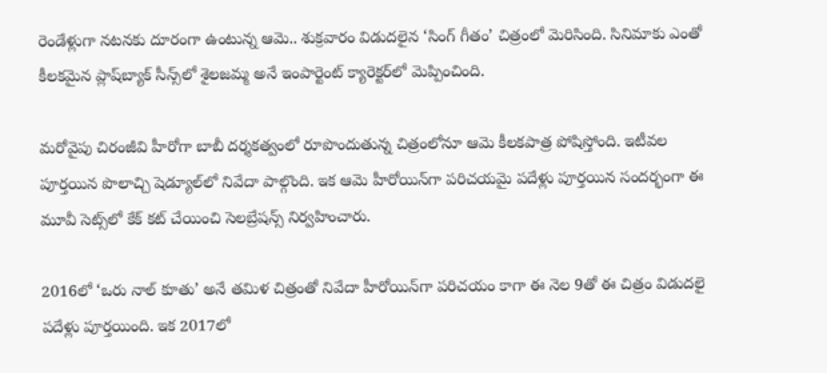రెండేళ్లుగా నటనకు దూరంగా ఉంటున్న ఆమె.. శుక్రవారం విడుదలైన ‘సింగ్‌‌ గీతం’ చిత్రంలో మెరిసింది. సినిమాకు ఎంతో కీలకమైన ప్లాష్‌‌బ్యాక్ సీన్స్‌‌లో శైలజమ్మ అనే ఇంపార్టెంట్‌‌ క్యారెక్టర్‌‌‌‌లో మెప్పించింది.

మరోవైపు చిరంజీవి హీరోగా బాబీ దర్శకత్వంలో రూపొందుతున్న చిత్రంలోనూ ఆమె కీలకపాత్ర పోషిస్తోంది. ఇటీవల పూర్తయిన పొలాచ్చి షెడ్యూల్‌‌లో నివేదా పాల్గొంది. ఇక ఆమె హీరోయిన్‌‌గా పరిచయమై పదేళ్లు పూర్తయిన సందర్భంగా ఈ మూవీ సెట్స్‌‌లో కేక్ కట్ చేయించి సెలబ్రేషన్స్‌‌ నిర్వహించారు.

2016లో ‘ఒరు నాల్ కూతు’ అనే తమిళ చిత్రంతో నివేదా హీరోయిన్‌‌గా పరిచయం కాగా ఈ నెల 9తో ఈ చిత్రం విడుదలై పదేళ్లు పూర్తయింది. ఇక 2017లో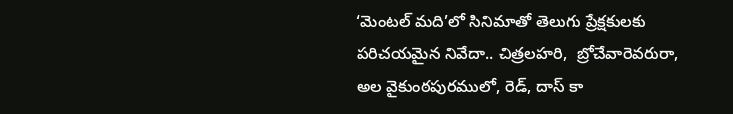‘మెంటల్ మది’లో సినిమాతో తెలుగు ప్రేక్షకులకు పరిచయమైన నివేదా.. చిత్రలహరి,  బ్రోచేవారెవరురా, అల వైకుంఠపురములో, రెడ్‌‌, దాస్‌‌ కా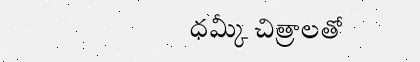ధమ్కీ చిత్రాలతో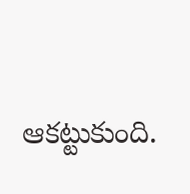ఆకట్టుకుంది.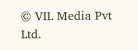© VIL Media Pvt Ltd.